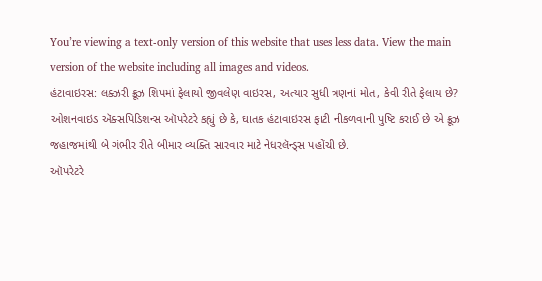You’re viewing a text-only version of this website that uses less data. View the main version of the website including all images and videos.
હંટાવાઇરસ: લક્ઝરી ક્રૂઝ શિપમાં ફેલાયો જીવલેણ વાઇરસ, અત્યાર સુધી ત્રણનાં મોત, કેવી રીતે ફેલાય છે?
ઓશનવાઇડ ઍક્સપિડિશન્સ ઑપરેટરે કહ્યું છે કે, ઘાતક હંટાવાઇરસ ફાટી નીકળવાની પુષ્ટિ કરાઈ છે એ ક્રૂઝ જહાજમાંથી બે ગંભીર રીતે બીમાર વ્યક્તિ સારવાર માટે નેધરલૅન્ડ્સ પહોંચી છે.
ઑપરેટરે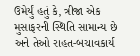ઉમેર્યું હતું કે, ત્રીજા એક મુસાફરની સ્થિતિ સામાન્ય છે અને તેઓ રાહત-બચાવકાર્ય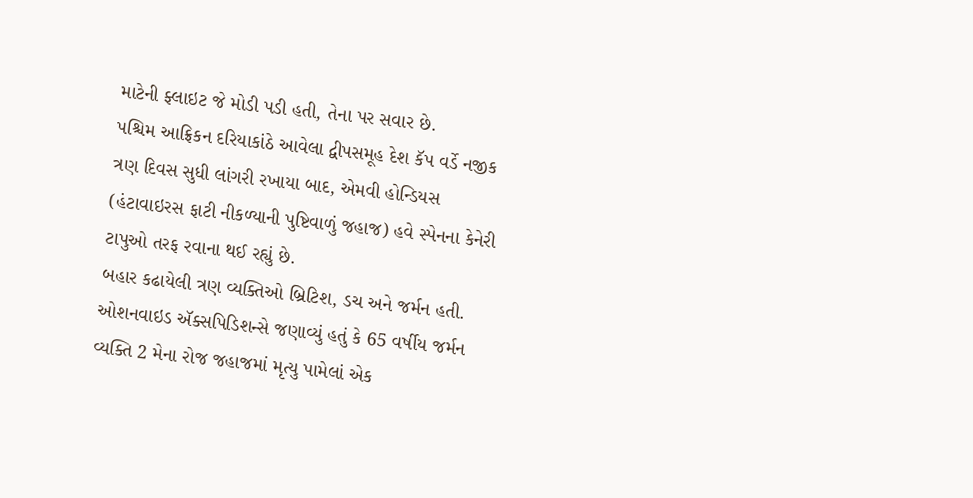માટેની ફ્લાઇટ જે મોડી પડી હતી, તેના પર સવાર છે.
પશ્ચિમ આફ્રિકન દરિયાકાંઠે આવેલા દ્વીપસમૂહ દેશ કૅપ વર્ડે નજીક ત્રણ દિવસ સુધી લાંગરી રખાયા બાદ, એમવી હોન્ડિયસ (હંટાવાઇરસ ફાટી નીકળ્યાની પુષ્ટિવાળું જહાજ) હવે સ્પેનના કેનેરી ટાપુઓ તરફ રવાના થઈ રહ્યું છે.
બહાર કઢાયેલી ત્રણ વ્યક્તિઓ બ્રિટિશ, ડચ અને જર્મન હતી. ઓશનવાઇડ ઍક્સપિડિશન્સે જણાવ્યું હતું કે 65 વર્ષીય જર્મન વ્યક્તિ 2 મેના રોજ જહાજમાં મૃત્યુ પામેલાં એક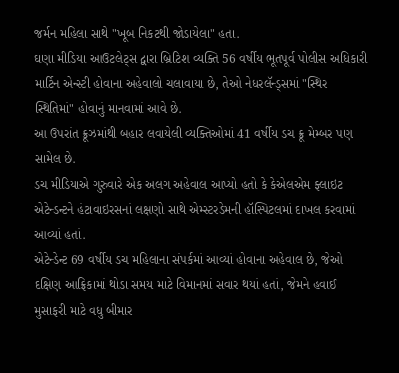જર્મન મહિલા સાથે "ખૂબ નિકટથી જોડાયેલા" હતા.
ઘણા મીડિયા આઉટલેટ્સ દ્વારા બ્રિટિશ વ્યક્તિ 56 વર્ષીય ભૂતપૂર્વ પોલીસ અધિકારી માર્ટિન એન્સ્ટી હોવાના અહેવાલો ચલાવાયા છે, તેઓ નેધરલૅન્ડ્સમાં "સ્થિર સ્થિતિમાં" હોવાનું માનવામાં આવે છે.
આ ઉપરાંત ક્રૂઝમાંથી બહાર લવાયેલી વ્યક્તિઓમાં 41 વર્ષીય ડચ ક્રૂ મેમ્બર પણ સામેલ છે.
ડચ મીડિયાએ ગુરુવારે એક અલગ અહેવાલ આપ્યો હતો કે કેએલએમ ફ્લાઇટ એટેન્ડન્ટને હંટાવાઇરસનાં લક્ષણો સાથે એમ્સ્ટરડેમની હૉસ્પિટલમાં દાખલ કરવામાં આવ્યાં હતાં.
એટેન્ડેન્ટ 69 વર્ષીય ડચ મહિલાના સંપર્કમાં આવ્યાં હોવાના અહેવાલ છે, જેઓ દક્ષિણ આફ્રિકામાં થોડા સમય માટે વિમાનમાં સવાર થયાં હતાં, જેમને હવાઈ મુસાફરી માટે વધુ બીમાર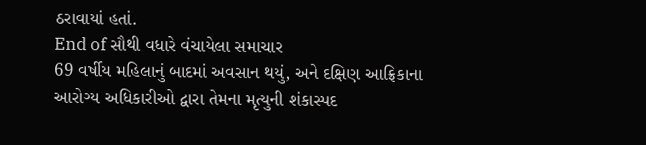ઠરાવાયાં હતાં.
End of સૌથી વધારે વંચાયેલા સમાચાર
69 વર્ષીય મહિલાનું બાદમાં અવસાન થયું, અને દક્ષિણ આફ્રિકાના આરોગ્ય અધિકારીઓ દ્વારા તેમના મૃત્યુની શંકાસ્પદ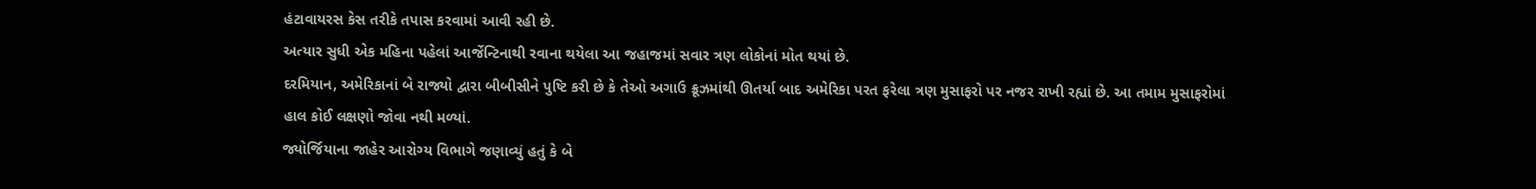હંટાવાયરસ કેસ તરીકે તપાસ કરવામાં આવી રહી છે.
અત્યાર સુધી એક મહિના પહેલાં આર્જેન્ટિનાથી રવાના થયેલા આ જહાજમાં સવાર ત્રણ લોકોનાં મોત થયાં છે.
દરમિયાન, અમેરિકાનાં બે રાજ્યો દ્વારા બીબીસીને પુષ્ટિ કરી છે કે તેઓ અગાઉ ક્રૂઝમાંથી ઊતર્યા બાદ અમેરિકા પરત ફરેલા ત્રણ મુસાફરો પર નજર રાખી રહ્યાં છે. આ તમામ મુસાફરોમાં હાલ કોઈ લક્ષણો જોવા નથી મળ્યાં.
જ્યોર્જિયાના જાહેર આરોગ્ય વિભાગે જણાવ્યું હતું કે બે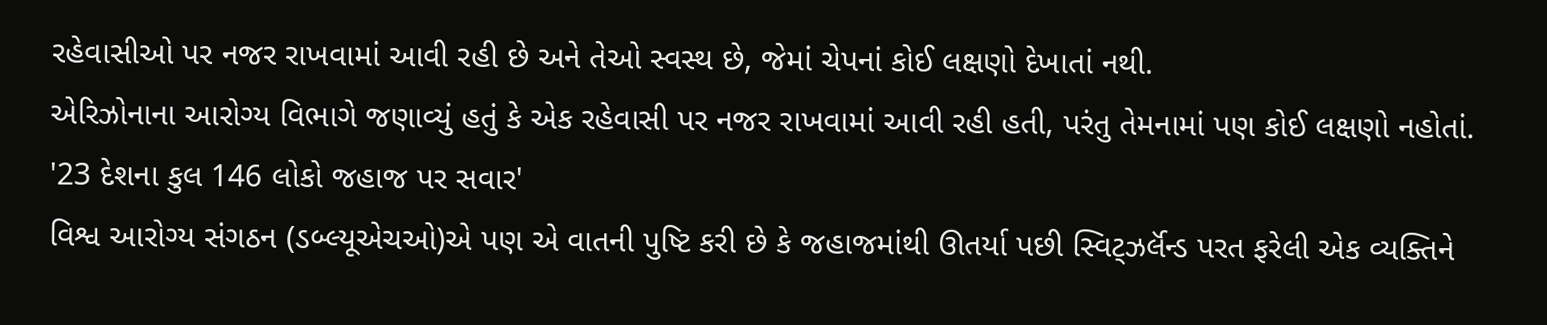રહેવાસીઓ પર નજર રાખવામાં આવી રહી છે અને તેઓ સ્વસ્થ છે, જેમાં ચેપનાં કોઈ લક્ષણો દેખાતાં નથી.
એરિઝોનાના આરોગ્ય વિભાગે જણાવ્યું હતું કે એક રહેવાસી પર નજર રાખવામાં આવી રહી હતી, પરંતુ તેમનામાં પણ કોઈ લક્ષણો નહોતાં.
'23 દેશના કુલ 146 લોકો જહાજ પર સવાર'
વિશ્વ આરોગ્ય સંગઠન (ડબ્લ્યૂએચઓ)એ પણ એ વાતની પુષ્ટિ કરી છે કે જહાજમાંથી ઊતર્યા પછી સ્વિટ્ઝર્લૅન્ડ પરત ફરેલી એક વ્યક્તિને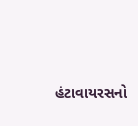હંટાવાયરસનો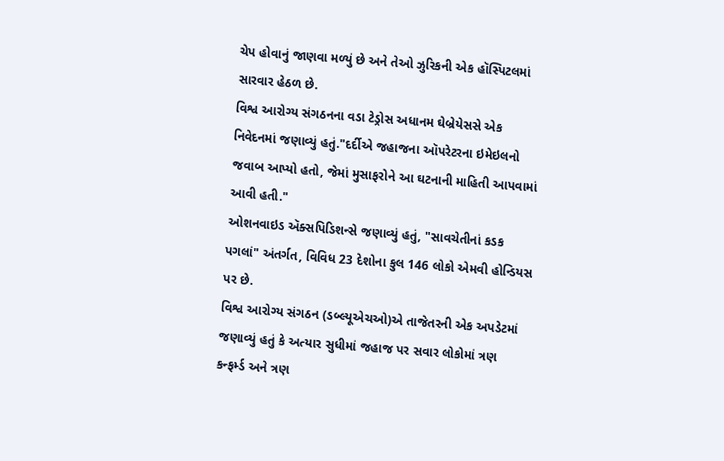ચેપ હોવાનું જાણવા મળ્યું છે અને તેઓ ઝુરિકની એક હૉસ્પિટલમાં સારવાર હેઠળ છે.
વિશ્વ આરોગ્ય સંગઠનના વડા ટેડ્રોસ અધાનમ ઘેબ્રેયેસસે એક નિવેદનમાં જણાવ્યું હતું."દર્દીએ જહાજના ઑપરેટરના ઇમેઇલનો જવાબ આપ્યો હતો, જેમાં મુસાફરોને આ ઘટનાની માહિતી આપવામાં આવી હતી."
ઓશનવાઇડ ઍક્સપિડિશન્સે જણાવ્યું હતું, "સાવચેતીનાં કડક પગલાં" અંતર્ગત, વિવિધ 23 દેશોના કુલ 146 લોકો એમવી હોન્ડિયસ પર છે.
વિશ્વ આરોગ્ય સંગઠન (ડબ્લ્યૂએચઓ)એ તાજેતરની એક અપડેટમાં જણાવ્યું હતું કે અત્યાર સુધીમાં જહાજ પર સવાર લોકોમાં ત્રણ કન્ફર્મ્ડ અને ત્રણ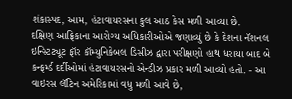શંકાસ્પદ, આમ, હંટાવાયરસના કુલ આઠ કેસ મળી આવ્યા છે.
દક્ષિણ આફ્રિકાના આરોગ્ય અધિકારીઓએ જણાવ્યું છે કે દેશના નૅશનલ ઇન્સ્ટિટ્યૂટ ફૉર કૉમ્યુનિકેબલ ડિસીઝ દ્વારા પરીક્ષણો હાથ ધરાયા બાદ બે કન્ફર્મ્ડ દર્દીઓમાં હંટાવાયરસનો એન્ડીઝ પ્રકાર મળી આવ્યો હતો. - આ વાઇરસ લૅટિન અમેરિકામાં વધુ મળી આવે છે,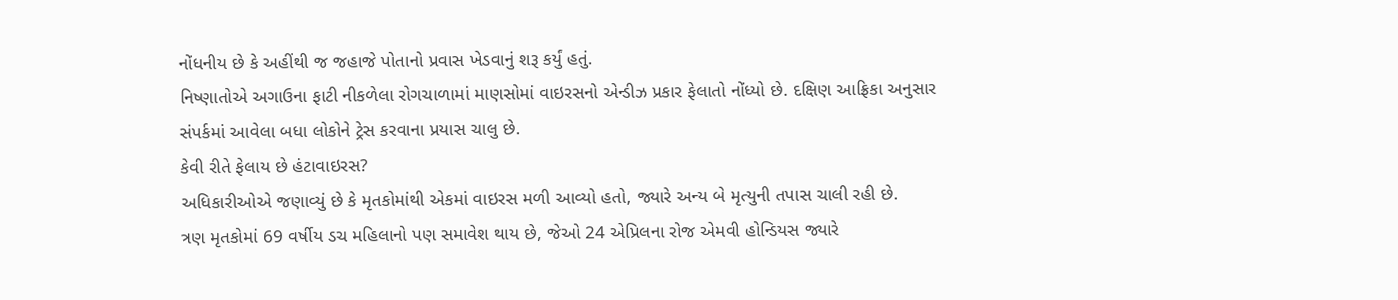નોંધનીય છે કે અહીંથી જ જહાજે પોતાનો પ્રવાસ ખેડવાનું શરૂ કર્યું હતું.
નિષ્ણાતોએ અગાઉના ફાટી નીકળેલા રોગચાળામાં માણસોમાં વાઇરસનો એન્ડીઝ પ્રકાર ફેલાતો નોંધ્યો છે. દક્ષિણ આફ્રિકા અનુસાર સંપર્કમાં આવેલા બધા લોકોને ટ્રેસ કરવાના પ્રયાસ ચાલુ છે.
કેવી રીતે ફેલાય છે હંટાવાઇરસ?
અધિકારીઓએ જણાવ્યું છે કે મૃતકોમાંથી એકમાં વાઇરસ મળી આવ્યો હતો, જ્યારે અન્ય બે મૃત્યુની તપાસ ચાલી રહી છે.
ત્રણ મૃતકોમાં 69 વર્ષીય ડચ મહિલાનો પણ સમાવેશ થાય છે, જેઓ 24 એપ્રિલના રોજ એમવી હોન્ડિયસ જ્યારે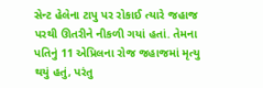સેન્ટ હેલેના ટાપુ પર રોકાઈ ત્યારે જહાજ પરથી ઊતરીને નીકળી ગયાં હતાં. તેમના પતિનું 11 એપ્રિલના રોજ જહાજમાં મૃત્યુ થયું હતું, પરંતુ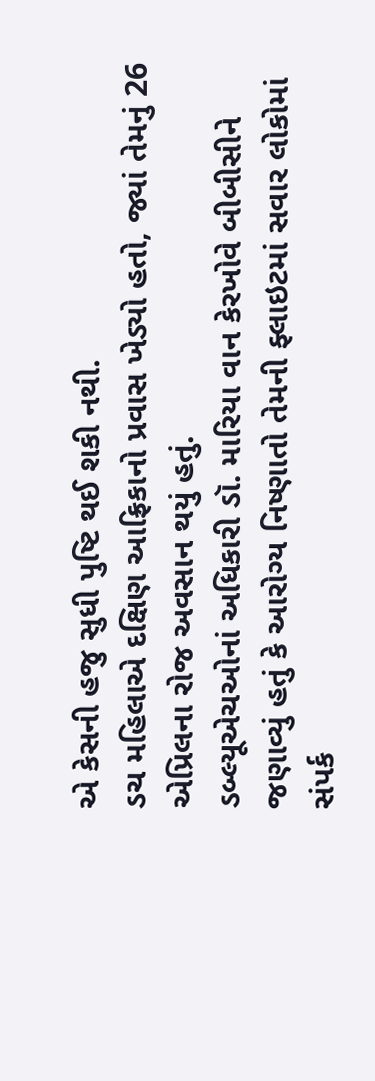એ કેસની હજુ સુધી પુષ્ટિ થઈ શકી નથી.
ડચ મહિલાએ દક્ષિણ આફ્રિકાનો પ્રવાસ ખેડ્યો હતો, જ્યાં તેમનું 26 એપ્રિલના રોજ અવસાન થયું હતું.
ડબ્લ્યૂએચઓનાં અધિકારી ડૉ. મારિયા વાન કેરખોવે બીબીસીને જણાવ્યું હતું કે આરોગ્ય નિષ્ણાતો તેમની ફ્લાઇટમાં સવાર લોકોમાં સંપર્ક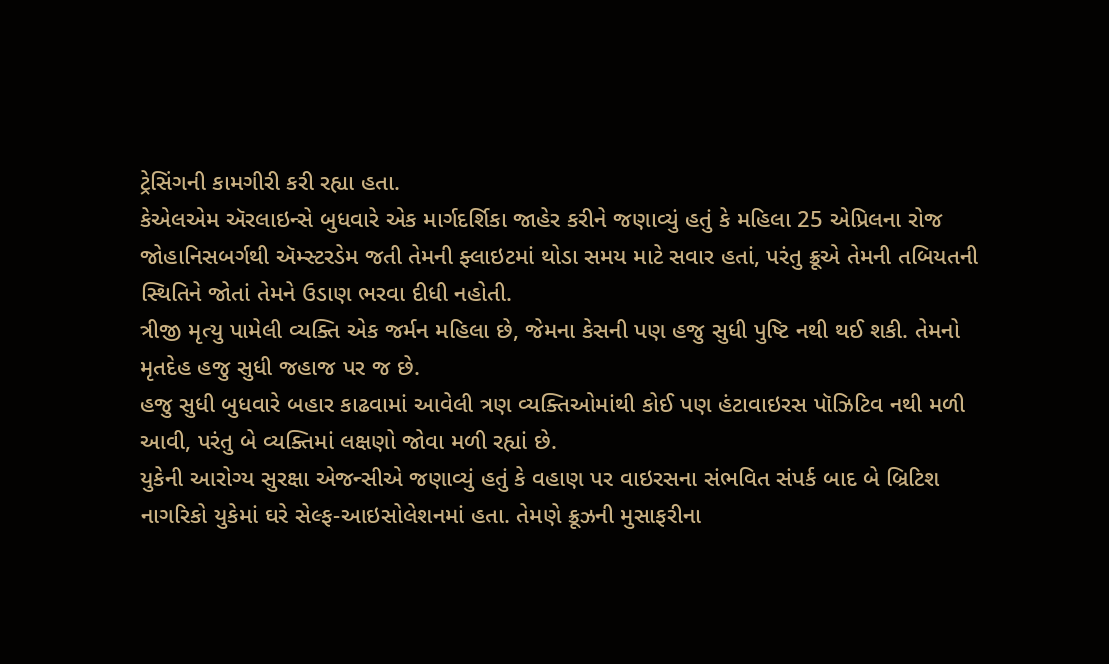ટ્રેસિંગની કામગીરી કરી રહ્યા હતા.
કેએલએમ ઍરલાઇન્સે બુધવારે એક માર્ગદર્શિકા જાહેર કરીને જણાવ્યું હતું કે મહિલા 25 એપ્રિલના રોજ જોહાનિસબર્ગથી ઍમ્સ્ટરડેમ જતી તેમની ફ્લાઇટમાં થોડા સમય માટે સવાર હતાં, પરંતુ ક્રૂએ તેમની તબિયતની સ્થિતિને જોતાં તેમને ઉડાણ ભરવા દીધી નહોતી.
ત્રીજી મૃત્યુ પામેલી વ્યક્તિ એક જર્મન મહિલા છે, જેમના કેસની પણ હજુ સુધી પુષ્ટિ નથી થઈ શકી. તેમનો મૃતદેહ હજુ સુધી જહાજ પર જ છે.
હજુ સુધી બુધવારે બહાર કાઢવામાં આવેલી ત્રણ વ્યક્તિઓમાંથી કોઈ પણ હંટાવાઇરસ પૉઝિટિવ નથી મળી આવી, પરંતુ બે વ્યક્તિમાં લક્ષણો જોવા મળી રહ્યાં છે.
યુકેની આરોગ્ય સુરક્ષા એજન્સીએ જણાવ્યું હતું કે વહાણ પર વાઇરસના સંભવિત સંપર્ક બાદ બે બ્રિટિશ નાગરિકો યુકેમાં ઘરે સેલ્ફ-આઇસોલેશનમાં હતા. તેમણે ક્રૂઝની મુસાફરીના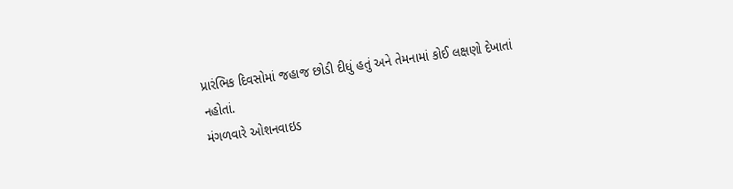પ્રારંભિક દિવસોમાં જહાજ છોડી દીધું હતું અને તેમનામાં કોઈ લક્ષણો દેખાતાં નહોતાં.
મંગળવારે ઓશનવાઇડ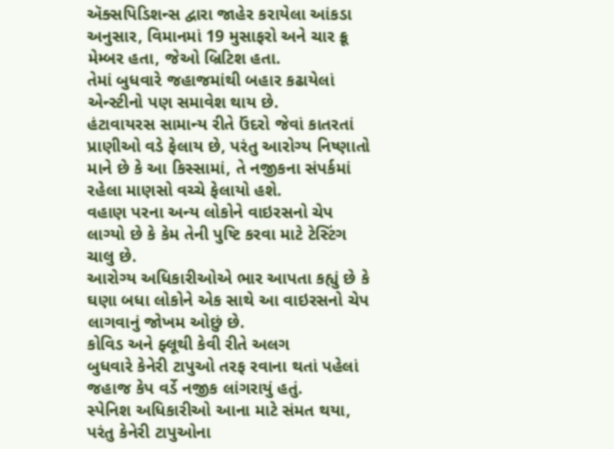ઍક્સપિડિશન્સ દ્વારા જાહેર કરાયેલા આંકડા અનુસાર, વિમાનમાં 19 મુસાફરો અને ચાર ક્રૂ મેમ્બર હતા, જેઓ બ્રિટિશ હતા.
તેમાં બુધવારે જહાજમાંથી બહાર કઢાયેલાં એન્સ્ટીનો પણ સમાવેશ થાય છે.
હંટાવાયરસ સામાન્ય રીતે ઉંદરો જેવાં કાતરતાં પ્રાણીઓ વડે ફેલાય છે, પરંતુ આરોગ્ય નિષ્ણાતો માને છે કે આ કિસ્સામાં, તે નજીકના સંપર્કમાં રહેલા માણસો વચ્ચે ફેલાયો હશે.
વહાણ પરના અન્ય લોકોને વાઇરસનો ચેપ લાગ્યો છે કે કેમ તેની પુષ્ટિ કરવા માટે ટેસ્ટિંગ ચાલુ છે.
આરોગ્ય અધિકારીઓએ ભાર આપતા કહ્યું છે કે ઘણા બધા લોકોને એક સાથે આ વાઇરસનો ચેપ લાગવાનું જોખમ ઓછું છે.
કોવિડ અને ફ્લૂથી કેવી રીતે અલગ
બુધવારે કેનેરી ટાપુઓ તરફ રવાના થતાં પહેલાં જહાજ કેપ વર્ડે નજીક લાંગરાયું હતું.
સ્પેનિશ અધિકારીઓ આના માટે સંમત થયા, પરંતુ કેનેરી ટાપુઓના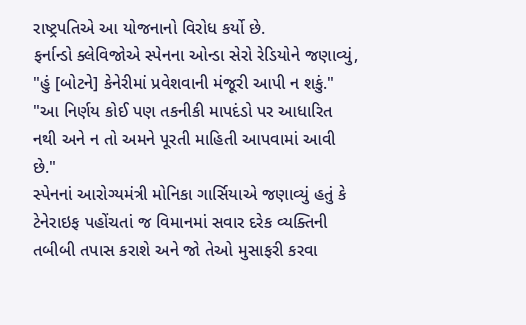રાષ્ટ્રપતિએ આ યોજનાનો વિરોધ કર્યો છે.
ફર્નાન્ડો ક્લેવિજોએ સ્પેનના ઓન્ડા સેરો રેડિયોને જણાવ્યું, "હું [બોટને] કેનેરીમાં પ્રવેશવાની મંજૂરી આપી ન શકું."
"આ નિર્ણય કોઈ પણ તકનીકી માપદંડો પર આધારિત નથી અને ન તો અમને પૂરતી માહિતી આપવામાં આવી છે."
સ્પેનનાં આરોગ્યમંત્રી મોનિકા ગાર્સિયાએ જણાવ્યું હતું કે ટેનેરાઇફ પહોંચતાં જ વિમાનમાં સવાર દરેક વ્યક્તિની તબીબી તપાસ કરાશે અને જો તેઓ મુસાફરી કરવા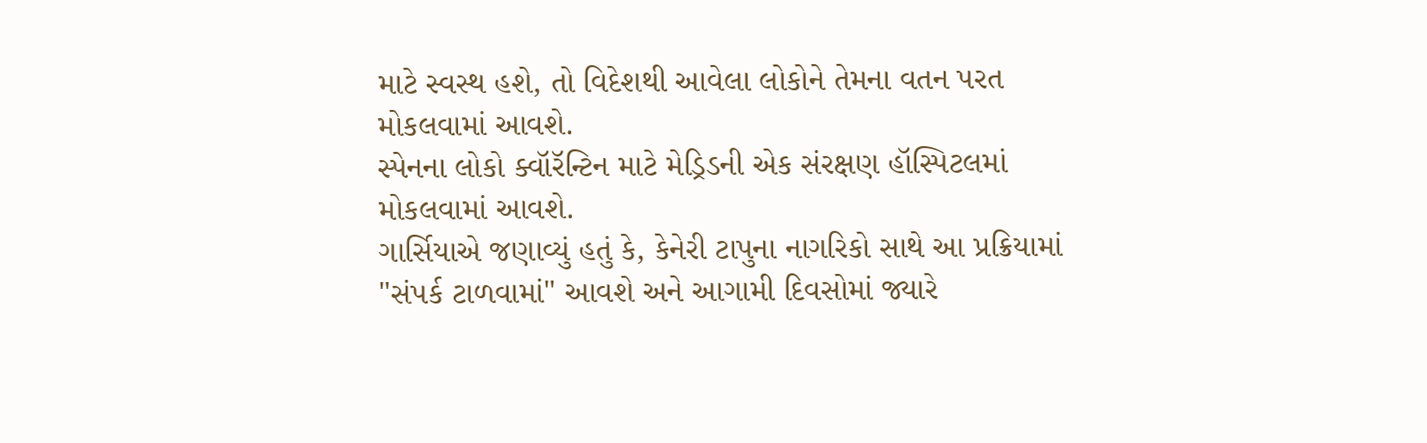માટે સ્વસ્થ હશે, તો વિદેશથી આવેલા લોકોને તેમના વતન પરત મોકલવામાં આવશે.
સ્પેનના લોકો ક્વૉરૅન્ટિન માટે મેડ્રિડની એક સંરક્ષણ હૉસ્પિટલમાં મોકલવામાં આવશે.
ગાર્સિયાએ જણાવ્યું હતું કે, કેનેરી ટાપુના નાગરિકો સાથે આ પ્રક્રિયામાં "સંપર્ક ટાળવામાં" આવશે અને આગામી દિવસોમાં જ્યારે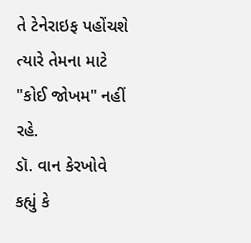તે ટેનેરાઇફ પહોંચશે ત્યારે તેમના માટે "કોઈ જોખમ" નહીં રહે.
ડૉ. વાન કેરખોવે કહ્યું કે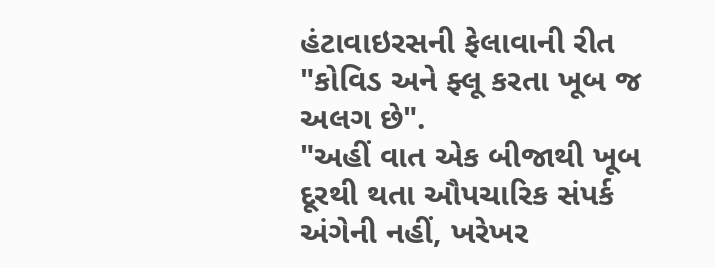હંટાવાઇરસની ફેલાવાની રીત "કોવિડ અને ફ્લૂ કરતા ખૂબ જ અલગ છે".
"અહીં વાત એક બીજાથી ખૂબ દૂરથી થતા ઔપચારિક સંપર્ક અંગેની નહીં, ખરેખર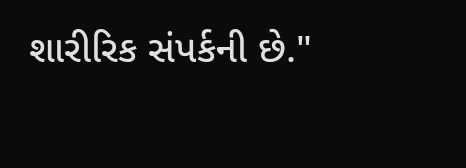શારીરિક સંપર્કની છે."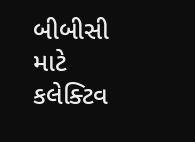બીબીસી માટે કલેક્ટિવ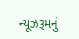ન્યૂઝરૂમનું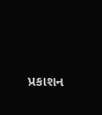પ્રકાશન